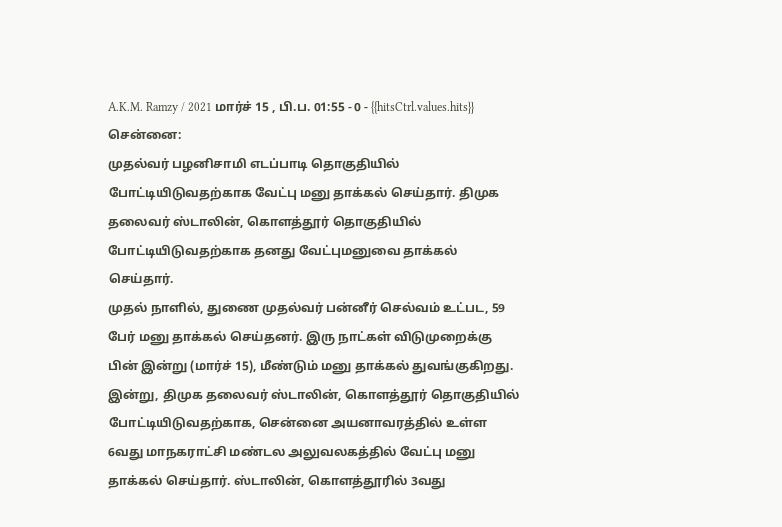A.K.M. Ramzy / 2021 மார்ச் 15 , பி.ப. 01:55 - 0 - {{hitsCtrl.values.hits}}
சென்னை:
முதல்வர் பழனிசாமி எடப்பாடி தொகுதியில் போட்டியிடுவதற்காக வேட்பு மனு தாக்கல் செய்தார். திமுக தலைவர் ஸ்டாலின், கொளத்தூர் தொகுதியில் போட்டியிடுவதற்காக தனது வேட்புமனுவை தாக்கல் செய்தார்.
முதல் நாளில், துணை முதல்வர் பன்னீர் செல்வம் உட்பட, 59 பேர் மனு தாக்கல் செய்தனர். இரு நாட்கள் விடுமுறைக்கு பின் இன்று (மார்ச் 15), மீண்டும் மனு தாக்கல் துவங்குகிறது.
இன்று, திமுக தலைவர் ஸ்டாலின், கொளத்தூர் தொகுதியில் போட்டியிடுவதற்காக, சென்னை அயனாவரத்தில் உள்ள 6வது மாநகராட்சி மண்டல அலுவலகத்தில் வேட்பு மனு தாக்கல் செய்தார். ஸ்டாலின், கொளத்தூரில் 3வது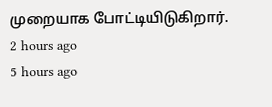முறையாக போட்டியிடுகிறார்.
2 hours ago
5 hours ago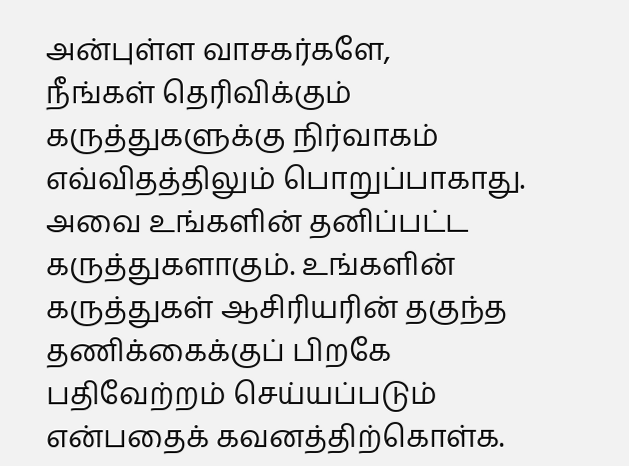அன்புள்ள வாசகர்களே,
நீங்கள் தெரிவிக்கும் கருத்துகளுக்கு நிர்வாகம் எவ்விதத்திலும் பொறுப்பாகாது. அவை உங்களின் தனிப்பட்ட கருத்துகளாகும். உங்களின் கருத்துகள் ஆசிரியரின் தகுந்த தணிக்கைக்குப் பிறகே பதிவேற்றம் செய்யப்படும் என்பதைக் கவனத்திற்கொள்க.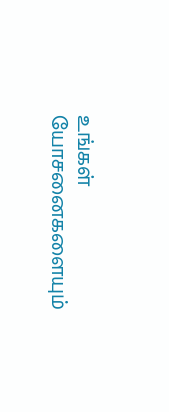உங்கள் யோசனைகளையும்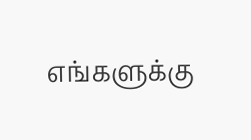எங்களுக்கு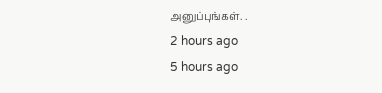அனுப்புங்கள். .
2 hours ago
5 hours ago